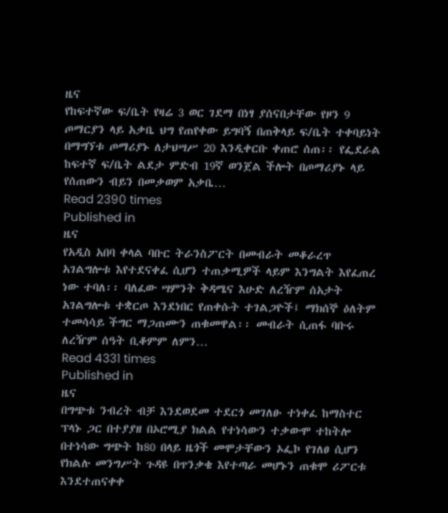ዜና
የከፍተኛው ፍ/ቤት የዛሬ 3 ወር ገደማ በነፃ ያሰናበታቸው የዞን 9 ጦማርያን ላይ አቃቤ ህግ የጠየቀው ይግባኝ በጠቅላይ ፍ/ቤት ተቀባይነት በማግኘቱ ጦማሪያኑ ለታህሣሥ 20 እንዲቀርቡ ቀጠሮ ሰጠ፡፡ የፌደራል ከፍተኛ ፍ/ቤት ልደታ ምድብ 19ኛ ወንጀል ችሎት በጦማሪያኑ ላይ የሰጠውን ብይን በመቃወም አቃቤ…
Read 2390 times
Published in
ዜና
የአዲስ አበባ ቀላል ባቡር ትራንስፖርት በመብራት መቆራረጥ አገልግሎቱ እየተደናቀፈ ሲሆን ተጠቃሚዎች ላይም እንግልት እየፈጠረ ነው ተባለ፡፡ ባለፈው ሣምንት ቅዳሜና እሁድ ለረዥም ሰአታት አገልግሎቱ ተቋርጦ እንደነበር የጠቀሱት ተገልጋዮች፤ ማክሰኞ ዕለትም ተመሳሳይ ችግር ማጋጠሙን ጠቁመዋል፡፡ መብራት ሲጠፋ ባቡሩ ለረዥም ሰዓት ቢቆምም ለምን…
Read 4331 times
Published in
ዜና
በግጭቱ ንብረት ብቻ እንደወደመ ተደርጎ መገለፁ ተነቀፈ ከማስተር ፕላኑ ጋር በተያያዘ በኦሮሚያ ክልል የተነሳውን ተቃውሞ ተከትሎ በተነሳው ግጭት ከ80 በላይ ዜጎች መሞታቸውን ኦፌኮ የገለፀ ሲሆን የክልሉ መንግሥት ጉዳዩ በጥንቃቄ እየተጣራ መሆኑን ጠቁሞ ሪፖርቱ እንደተጠናቀቀ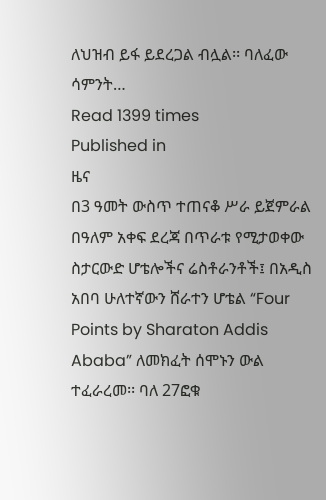ለህዝብ ይፋ ይደረጋል ብሏል፡፡ ባለፈው ሳምንት…
Read 1399 times
Published in
ዜና
በ3 ዓመት ውስጥ ተጠናቆ ሥራ ይጀምራል በዓለም አቀፍ ደረጃ በጥራቱ የሚታወቀው ስታርውድ ሆቴሎችና ሬስቶራንቶች፤ በአዲስ አበባ ሁለተኛውን ሸራተን ሆቴል “Four Points by Sharaton Addis Ababa” ለመክፈት ሰሞኑን ውል ተፈራረመ፡፡ ባለ 27ፎቁ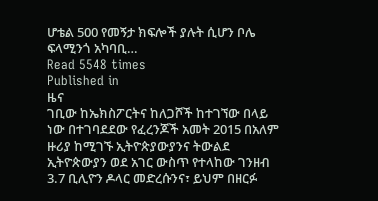ሆቴል 500 የመኝታ ክፍሎች ያሉት ሲሆን ቦሌ ፍላሚንጎ አካባቢ…
Read 5548 times
Published in
ዜና
ገቢው ከኤክስፖርትና ከለጋሾች ከተገኘው በላይ ነው በተገባደደው የፈረንጆች አመት 2015 በአለም ዙሪያ ከሚገኙ ኢትዮጵያውያንና ትውልደ ኢትዮጵውያን ወደ አገር ውስጥ የተላከው ገንዘብ 3.7 ቢሊዮን ዶላር መድረሱንና፣ ይህም በዘርፉ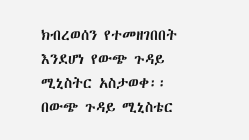ክብረወሰን የተመዘገበበት እንደሆነ የውጭ ጉዳይ ሚኒስትር አስታወቀ፡፡ በውጭ ጉዳይ ሚኒስቴር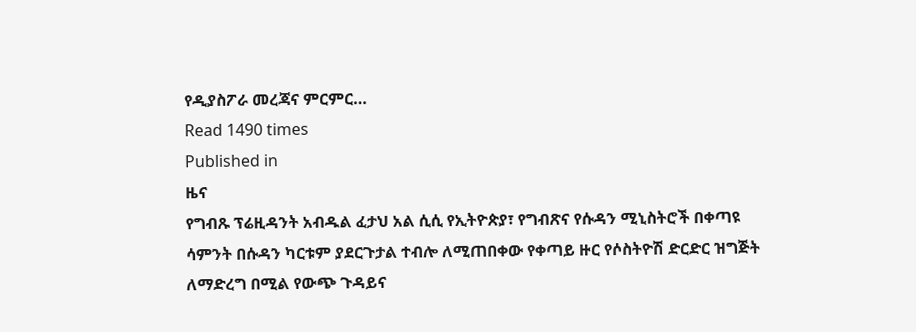የዲያስፖራ መረጃና ምርምር…
Read 1490 times
Published in
ዜና
የግብጹ ፕሬዚዳንት አብዱል ፈታህ አል ሲሲ የኢትዮጵያ፣ የግብጽና የሱዳን ሚኒስትሮች በቀጣዩ ሳምንት በሱዳን ካርቱም ያደርጉታል ተብሎ ለሚጠበቀው የቀጣይ ዙር የሶስትዮሽ ድርድር ዝግጅት ለማድረግ በሚል የውጭ ጉዳይና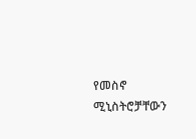የመስኖ ሚኒስትሮቻቸውን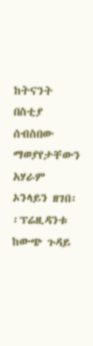ከትናንት በስቲያ ሰብስበው ማወያየታቸውን አሃራም ኦንላይን ዘገበ፡፡ፕሬዚዳንቱ ከውጭ ጉዳይ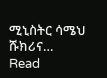ሚኒስትር ሳሜህ ሹክሪና…
Read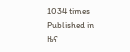1034 times
Published in
ዜና